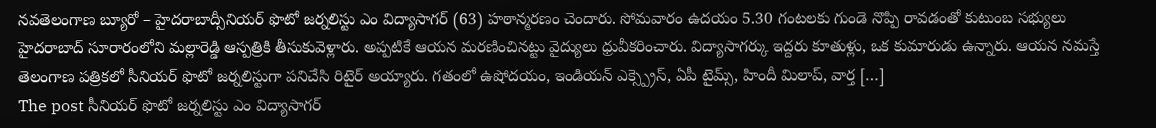నవతెలంగాణ బ్యూరో – హైదరాబాద్సీనియర్ ఫొటో జర్నలిస్టు ఎం విద్యాసాగర్ (63) హఠాన్మరణం చెందారు. సోమవారం ఉదయం 5.30 గంటలకు గుండె నొప్పి రావడంతో కుటుంబ సభ్యులు హైదరాబాద్ సూరారంలోని మల్లారెడ్డి ఆస్పత్రికి తీసుకువెళ్లారు. అప్పటికే ఆయన మరణించినట్టు వైద్యులు ధ్రువీకరించారు. విద్యాసాగర్కు ఇద్దరు కూతుళ్లు, ఒక కుమారుడు ఉన్నారు. ఆయన నమస్తే తెలంగాణ పత్రికలో సీనియర్ ఫొటో జర్నలిస్టుగా పనిచేసి రిటైర్ అయ్యారు. గతంలో ఉషోదయం, ఇండియన్ ఎక్స్ప్రెస్, ఏపీ టైమ్స్, హిందీ మిలాప్, వార్త […]
The post సీనియర్ ఫొటో జర్నలిస్టు ఎం విద్యాసాగర్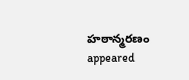హఠాన్మరణం appeared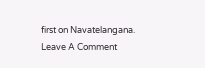first on Navatelangana.
Leave A Comment